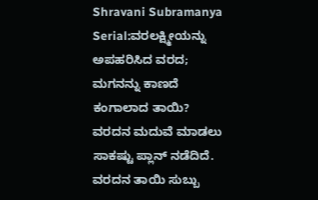Shravani Subramanya Serial:ವರಲಕ್ಷ್ಮೀಯನ್ನು ಅಪಹರಿಸಿದ ವರದ; ಮಗನನ್ನು ಕಾಣದೆ ಕಂಗಾಲಾದ ತಾಯಿ?
ವರದನ ಮದುವೆ ಮಾಡಲು ಸಾಕಷ್ಟು ಪ್ಲಾನ್ ನಡೆದಿದೆ. ವರದನ ತಾಯಿ ಸುಬ್ಬು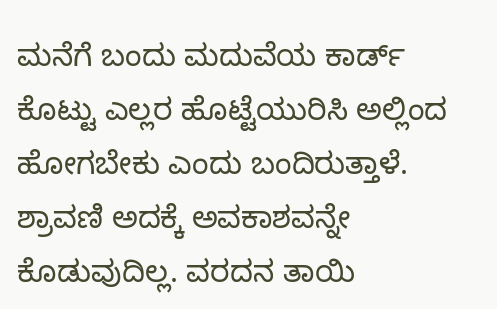ಮನೆಗೆ ಬಂದು ಮದುವೆಯ ಕಾರ್ಡ್ ಕೊಟ್ಟು ಎಲ್ಲರ ಹೊಟ್ಟೆಯುರಿಸಿ ಅಲ್ಲಿಂದ ಹೋಗಬೇಕು ಎಂದು ಬಂದಿರುತ್ತಾಳೆ. ಶ್ರಾವಣಿ ಅದಕ್ಕೆ ಅವಕಾಶವನ್ನೇ ಕೊಡುವುದಿಲ್ಲ. ವರದನ ತಾಯಿ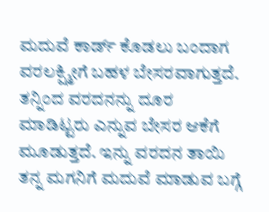ಮದುವೆ ಕಾರ್ಡ್ ಕೊಡಲು ಬಂದಾಗ ವರಲಕ್ಷ್ಮೀಗೆ ಬಹಳ ಬೇಸರವಾಗುತ್ತದೆ. ತನ್ನಿಂದ ವರದನನ್ನು ದೂರ ಮಾಡಿಟ್ಟರು ಎನ್ನುವ ಬೇಸರ ಆಕೆಗೆ ಮೂಡುತ್ತದೆ. ಇನ್ನು ವರದನ ತಾಯಿ ತನ್ನ ಮಗನಿಗೆ ಮದುವೆ ಮಾಡುವ ಬಗ್ಗೆ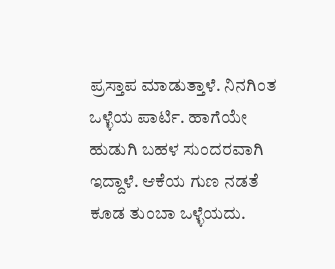ಪ್ರಸ್ತಾಪ ಮಾಡುತ್ತಾಳೆ. ನಿನಗಿಂತ ಒಳ್ಳೆಯ ಪಾರ್ಟಿ. ಹಾಗೆಯೇ ಹುಡುಗಿ ಬಹಳ ಸುಂದರವಾಗಿ ಇದ್ದಾಳೆ. ಆಕೆಯ ಗುಣ ನಡತೆ ಕೂಡ ತುಂಬಾ ಒಳ್ಳೆಯದು.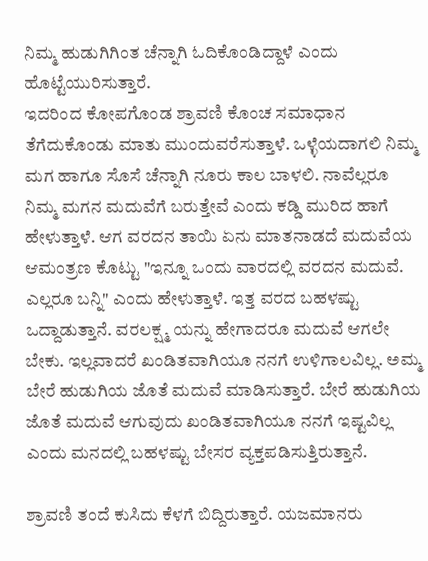ನಿಮ್ಮ ಹುಡುಗಿಗಿಂತ ಚೆನ್ನಾಗಿ ಓದಿಕೊಂಡಿದ್ದಾಳೆ ಎಂದು ಹೊಟ್ಟೆಯುರಿಸುತ್ತಾರೆ.
ಇದರಿಂದ ಕೋಪಗೊಂಡ ಶ್ರಾವಣಿ ಕೊಂಚ ಸಮಾಧಾನ ತೆಗೆದುಕೊಂಡು ಮಾತು ಮುಂದುವರೆಸುತ್ತಾಳೆ. ಒಳ್ಳೆಯದಾಗಲಿ ನಿಮ್ಮ ಮಗ ಹಾಗೂ ಸೊಸೆ ಚೆನ್ನಾಗಿ ನೂರು ಕಾಲ ಬಾಳಲಿ. ನಾವೆಲ್ಲರೂ ನಿಮ್ಮ ಮಗನ ಮದುವೆಗೆ ಬರುತ್ತೇವೆ ಎಂದು ಕಡ್ಡಿ ಮುರಿದ ಹಾಗೆ ಹೇಳುತ್ತಾಳೆ. ಆಗ ವರದನ ತಾಯಿ ಏನು ಮಾತನಾಡದೆ ಮದುವೆಯ ಆಮಂತ್ರಣ ಕೊಟ್ಟು "ಇನ್ನೂ ಒಂದು ವಾರದಲ್ಲಿ ವರದನ ಮದುವೆ. ಎಲ್ಲರೂ ಬನ್ನಿ" ಎಂದು ಹೇಳುತ್ತಾಳೆ. ಇತ್ತ ವರದ ಬಹಳಷ್ಟು ಒದ್ದಾಡುತ್ತಾನೆ. ವರಲಕ್ಷ್ಮ ಯನ್ನು ಹೇಗಾದರೂ ಮದುವೆ ಆಗಲೇ ಬೇಕು. ಇಲ್ಲವಾದರೆ ಖಂಡಿತವಾಗಿಯೂ ನನಗೆ ಉಳಿಗಾಲವಿಲ್ಲ. ಅಮ್ಮ ಬೇರೆ ಹುಡುಗಿಯ ಜೊತೆ ಮದುವೆ ಮಾಡಿಸುತ್ತಾರೆ. ಬೇರೆ ಹುಡುಗಿಯ ಜೊತೆ ಮದುವೆ ಆಗುವುದು ಖಂಡಿತವಾಗಿಯೂ ನನಗೆ ಇಷ್ಟವಿಲ್ಲ ಎಂದು ಮನದಲ್ಲಿ ಬಹಳಷ್ಟು ಬೇಸರ ವ್ಯಕ್ತಪಡಿಸುತ್ತಿರುತ್ತಾನೆ.

ಶ್ರಾವಣಿ ತಂದೆ ಕುಸಿದು ಕೆಳಗೆ ಬಿದ್ದಿರುತ್ತಾರೆ. ಯಜಮಾನರು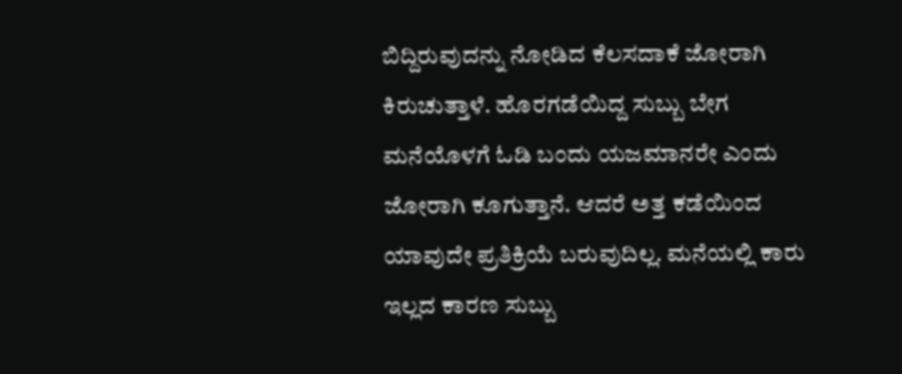ಬಿದ್ದಿರುವುದನ್ನು ನೋಡಿದ ಕೆಲಸದಾಕೆ ಜೋರಾಗಿ ಕಿರುಚುತ್ತಾಳೆ. ಹೊರಗಡೆಯಿದ್ದ ಸುಬ್ಬು ಬೇಗ ಮನೆಯೊಳಗೆ ಓಡಿ ಬಂದು ಯಜಮಾನರೇ ಎಂದು ಜೋರಾಗಿ ಕೂಗುತ್ತಾನೆ. ಆದರೆ ಅತ್ತ ಕಡೆಯಿಂದ ಯಾವುದೇ ಪ್ರತಿಕ್ರಿಯೆ ಬರುವುದಿಲ್ಲ. ಮನೆಯಲ್ಲಿ ಕಾರು ಇಲ್ಲದ ಕಾರಣ ಸುಬ್ಬು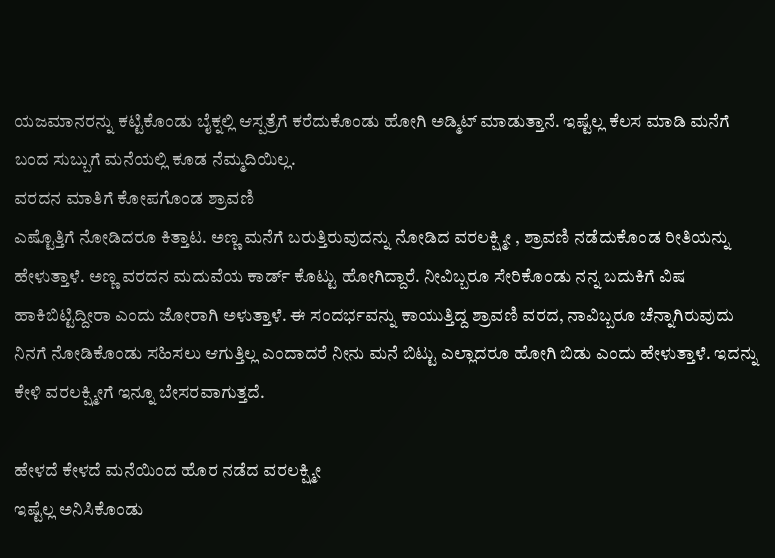ಯಜಮಾನರನ್ನು ಕಟ್ಟಿಕೊಂಡು ಬೈಕ್ನಲ್ಲಿ ಆಸ್ಪತ್ರೆಗೆ ಕರೆದುಕೊಂಡು ಹೋಗಿ ಅಡ್ಮಿಟ್ ಮಾಡುತ್ತಾನೆ. ಇಷ್ಟೆಲ್ಲ ಕೆಲಸ ಮಾಡಿ ಮನೆಗೆ ಬಂದ ಸುಬ್ಬುಗೆ ಮನೆಯಲ್ಲಿ ಕೂಡ ನೆಮ್ಮದಿಯಿಲ್ಲ.
ವರದನ ಮಾತಿಗೆ ಕೋಪಗೊಂಡ ಶ್ರಾವಣಿ
ಎಷ್ಟೊತ್ತಿಗೆ ನೋಡಿದರೂ ಕಿತ್ತಾಟ. ಅಣ್ಣ ಮನೆಗೆ ಬರುತ್ತಿರುವುದನ್ನು ನೋಡಿದ ವರಲಕ್ಷ್ಮೀ , ಶ್ರಾವಣಿ ನಡೆದುಕೊಂಡ ರೀತಿಯನ್ನು ಹೇಳುತ್ತಾಳೆ. ಅಣ್ಣ ವರದನ ಮದುವೆಯ ಕಾರ್ಡ್ ಕೊಟ್ಟು ಹೋಗಿದ್ದಾರೆ. ನೀವಿಬ್ಬರೂ ಸೇರಿಕೊಂಡು ನನ್ನ ಬದುಕಿಗೆ ವಿಷ ಹಾಕಿಬಿಟ್ಟಿದ್ದೀರಾ ಎಂದು ಜೋರಾಗಿ ಅಳುತ್ತಾಳೆ. ಈ ಸಂದರ್ಭವನ್ನು ಕಾಯುತ್ತಿದ್ದ ಶ್ರಾವಣಿ ವರದ, ನಾವಿಬ್ಬರೂ ಚೆನ್ನಾಗಿರುವುದು ನಿನಗೆ ನೋಡಿಕೊಂಡು ಸಹಿಸಲು ಆಗುತ್ತಿಲ್ಲ ಎಂದಾದರೆ ನೀನು ಮನೆ ಬಿಟ್ಟು ಎಲ್ಲಾದರೂ ಹೋಗಿ ಬಿಡು ಎಂದು ಹೇಳುತ್ತಾಳೆ. ಇದನ್ನು ಕೇಳಿ ವರಲಕ್ಷ್ಮೀಗೆ ಇನ್ನೂ ಬೇಸರವಾಗುತ್ತದೆ.

ಹೇಳದೆ ಕೇಳದೆ ಮನೆಯಿಂದ ಹೊರ ನಡೆದ ವರಲಕ್ಷ್ಮೀ
ಇಷ್ಟೆಲ್ಲ ಅನಿಸಿಕೊಂಡು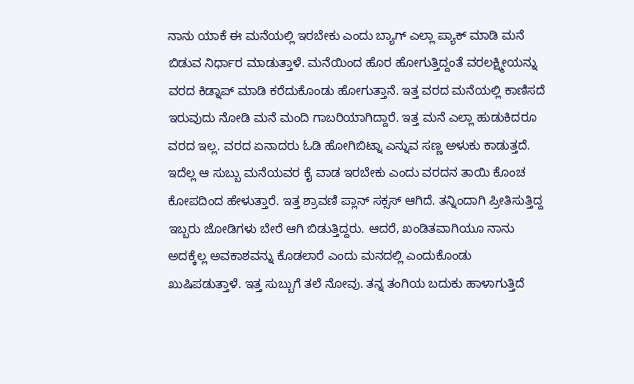ನಾನು ಯಾಕೆ ಈ ಮನೆಯಲ್ಲಿ ಇರಬೇಕು ಎಂದು ಬ್ಯಾಗ್ ಎಲ್ಲಾ ಪ್ಯಾಕ್ ಮಾಡಿ ಮನೆ ಬಿಡುವ ನಿರ್ಧಾರ ಮಾಡುತ್ತಾಳೆ. ಮನೆಯಿಂದ ಹೊರ ಹೋಗುತ್ತಿದ್ದಂತೆ ವರಲಕ್ಷ್ಮೀಯನ್ನು ವರದ ಕಿಡ್ನಾಪ್ ಮಾಡಿ ಕರೆದುಕೊಂಡು ಹೋಗುತ್ತಾನೆ. ಇತ್ತ ವರದ ಮನೆಯಲ್ಲಿ ಕಾಣಿಸದೆ ಇರುವುದು ನೋಡಿ ಮನೆ ಮಂದಿ ಗಾಬರಿಯಾಗಿದ್ದಾರೆ. ಇತ್ತ ಮನೆ ಎಲ್ಲಾ ಹುಡುಕಿದರೂ ವರದ ಇಲ್ಲ. ವರದ ಏನಾದರು ಓಡಿ ಹೋಗಿಬಿಟ್ನಾ ಎನ್ನುವ ಸಣ್ಣ ಅಳುಕು ಕಾಡುತ್ತದೆ. ಇದೆಲ್ಲ ಆ ಸುಬ್ಬು ಮನೆಯವರ ಕೈ ವಾಡ ಇರಬೇಕು ಎಂದು ವರದನ ತಾಯಿ ಕೊಂಚ ಕೋಪದಿಂದ ಹೇಳುತ್ತಾರೆ. ಇತ್ತ ಶ್ರಾವಣಿ ಪ್ಲಾನ್ ಸಕ್ಸಸ್ ಆಗಿದೆ. ತನ್ನಿಂದಾಗಿ ಪ್ರೀತಿಸುತ್ತಿದ್ದ ಇಬ್ಬರು ಜೋಡಿಗಳು ಬೇರೆ ಆಗಿ ಬಿಡುತ್ತಿದ್ದರು. ಆದರೆ, ಖಂಡಿತವಾಗಿಯೂ ನಾನು ಅದಕ್ಕೆಲ್ಲ ಅವಕಾಶವನ್ನು ಕೊಡಲಾರೆ ಎಂದು ಮನದಲ್ಲಿ ಎಂದುಕೊಂಡು ಖುಷಿಪಡುತ್ತಾಳೆ. ಇತ್ತ ಸುಬ್ಬುಗೆ ತಲೆ ನೋವು. ತನ್ನ ತಂಗಿಯ ಬದುಕು ಹಾಳಾಗುತ್ತಿದೆ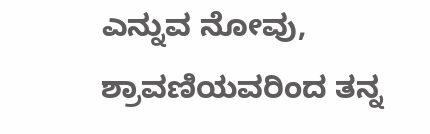ಎನ್ನುವ ನೋವು, ಶ್ರಾವಣಿಯವರಿಂದ ತನ್ನ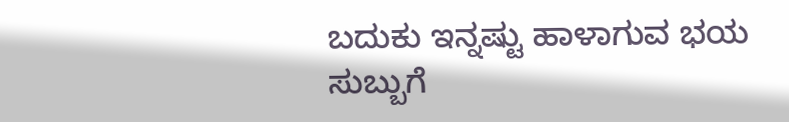ಬದುಕು ಇನ್ನಷ್ಟು ಹಾಳಾಗುವ ಭಯ ಸುಬ್ಬುಗೆ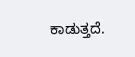ಕಾಡುತ್ತದೆ.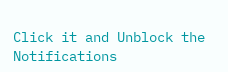Click it and Unblock the Notifications